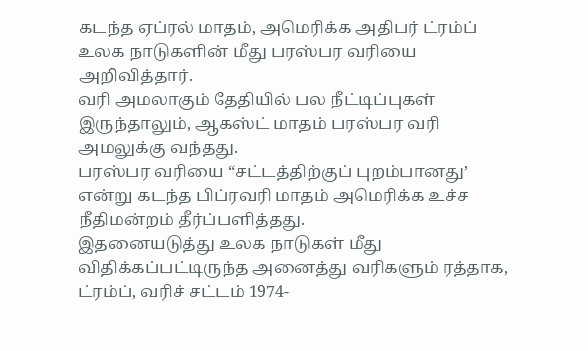கடந்த ஏப்ரல் மாதம், அமெரிக்க அதிபர் ட்ரம்ப் உலக நாடுகளின் மீது பரஸ்பர வரியை அறிவித்தார்.
வரி அமலாகும் தேதியில் பல நீட்டிப்புகள் இருந்தாலும், ஆகஸ்ட் மாதம் பரஸ்பர வரி அமலுக்கு வந்தது.
பரஸ்பர வரியை “சட்டத்திற்குப் புறம்பானது’ என்று கடந்த பிப்ரவரி மாதம் அமெரிக்க உச்ச நீதிமன்றம் தீர்ப்பளித்தது.
இதனையடுத்து உலக நாடுகள் மீது விதிக்கப்பட்டிருந்த அனைத்து வரிகளும் ரத்தாக, ட்ரம்ப், வரிச் சட்டம் 1974-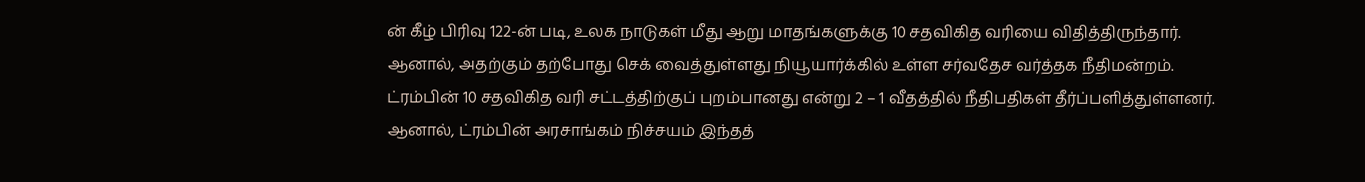ன் கீழ் பிரிவு 122-ன் படி, உலக நாடுகள் மீது ஆறு மாதங்களுக்கு 10 சதவிகித வரியை விதித்திருந்தார்.
ஆனால், அதற்கும் தற்போது செக் வைத்துள்ளது நியூயார்க்கில் உள்ள சர்வதேச வர்த்தக நீதிமன்றம்.
ட்ரம்பின் 10 சதவிகித வரி சட்டத்திற்குப் புறம்பானது என்று 2 – 1 வீதத்தில் நீதிபதிகள் தீர்ப்பளித்துள்ளனர்.
ஆனால், ட்ரம்பின் அரசாங்கம் நிச்சயம் இந்தத்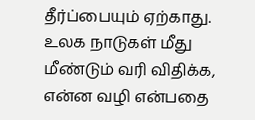தீர்ப்பையும் ஏற்காது.
உலக நாடுகள் மீது மீண்டும் வரி விதிக்க, என்ன வழி என்பதை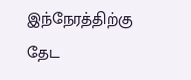இந்நேரத்திற்கு தேட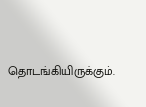தொடங்கியிருக்கும்.